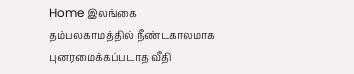Home இலங்கை தம்பலகாமத்தில் நீண்டகாலமாக புனரமைக்கப்படாத வீதி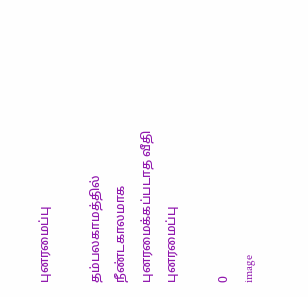புனரமைப்பு

தம்பலகாமத்தில் நீண்டகாலமாக புனரமைக்கப்படாத வீதி புனரமைப்பு

0
image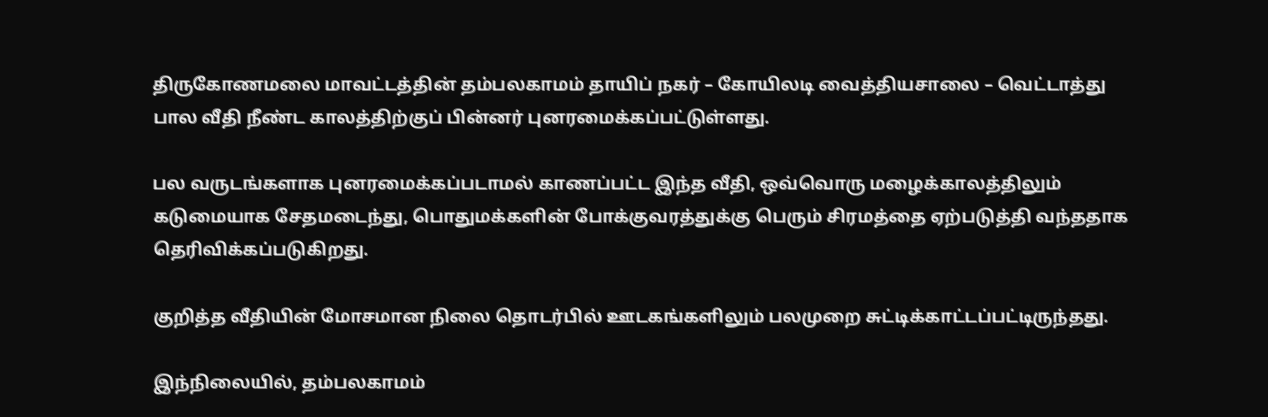திருகோணமலை மாவட்டத்தின் தம்பலகாமம் தாயிப் நகர் – கோயிலடி வைத்தியசாலை – வெட்டாத்து பால வீதி நீண்ட காலத்திற்குப் பின்னர் புனரமைக்கப்பட்டுள்ளது.

பல வருடங்களாக புனரமைக்கப்படாமல் காணப்பட்ட இந்த வீதி, ஒவ்வொரு மழைக்காலத்திலும் கடுமையாக சேதமடைந்து, பொதுமக்களின் போக்குவரத்துக்கு பெரும் சிரமத்தை ஏற்படுத்தி வந்ததாக தெரிவிக்கப்படுகிறது.

குறித்த வீதியின் மோசமான நிலை தொடர்பில் ஊடகங்களிலும் பலமுறை சுட்டிக்காட்டப்பட்டிருந்தது.

இந்நிலையில், தம்பலகாமம்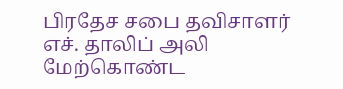பிரதேச சபை தவிசாளர் எச். தாலிப் அலி மேற்கொண்ட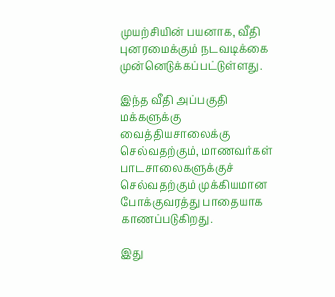முயற்சியின் பயனாக, வீதி புனரமைக்கும் நடவடிக்கை முன்னெடுக்கப்பட்டுள்ளது.

இந்த வீதி அப்பகுதி மக்களுக்கு வைத்தியசாலைக்கு செல்வதற்கும், மாணவர்கள் பாடசாலைகளுக்குச் செல்வதற்கும் முக்கியமான போக்குவரத்து பாதையாக காணப்படுகிறது.

இது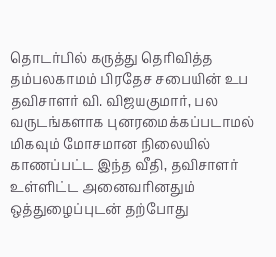தொடர்பில் கருத்து தெரிவித்த தம்பலகாமம் பிரதேச சபையின் உப தவிசாளர் வி. விஜயகுமார், பல வருடங்களாக புனரமைக்கப்படாமல் மிகவும் மோசமான நிலையில் காணப்பட்ட இந்த வீதி, தவிசாளர் உள்ளிட்ட அனைவரினதும் ஒத்துழைப்புடன் தற்போது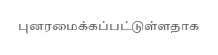புனரமைக்கப்பட்டுள்ளதாக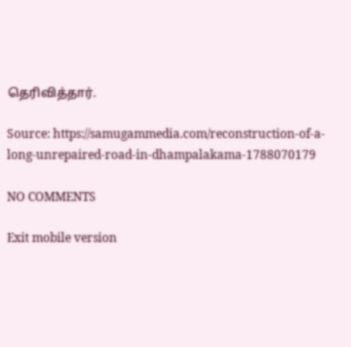தெரிவித்தார்.

Source: https://samugammedia.com/reconstruction-of-a-long-unrepaired-road-in-dhampalakama-1788070179

NO COMMENTS

Exit mobile version